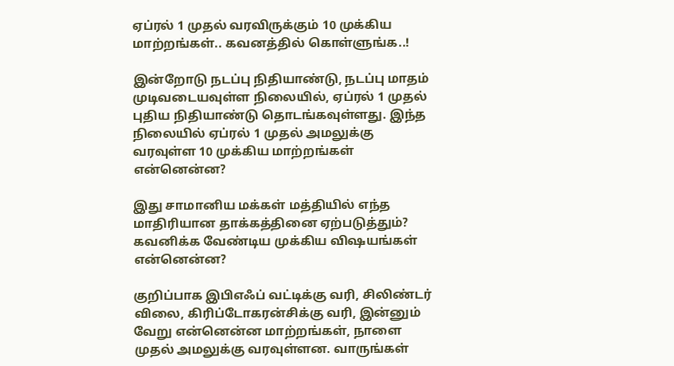ஏப்ரல் 1 முதல் வரவிருக்கும் 10 முக்கிய மாற்றங்கள்.. கவனத்தில் கொள்ளுங்க..!

இன்றோடு நடப்பு நிதியாண்டு, நடப்பு மாதம் முடிவடையவுள்ள நிலையில், ஏப்ரல் 1 முதல் புதிய நிதியாண்டு தொடங்கவுள்ளது. இந்த நிலையில் ஏப்ரல் 1 முதல் அமலுக்கு வரவுள்ள 10 முக்கிய மாற்றங்கள் என்னென்ன?

இது சாமானிய மக்கள் மத்தியில் எந்த மாதிரியான தாக்கத்தினை ஏற்படுத்தும்? கவனிக்க வேண்டிய முக்கிய விஷயங்கள் என்னென்ன?

குறிப்பாக இபிஎஃப் வட்டிக்கு வரி, சிலிண்டர் விலை, கிரிப்டோகரன்சிக்கு வரி, இன்னும் வேறு என்னென்ன மாற்றங்கள், நாளை முதல் அமலுக்கு வரவுள்ளன. வாருங்கள்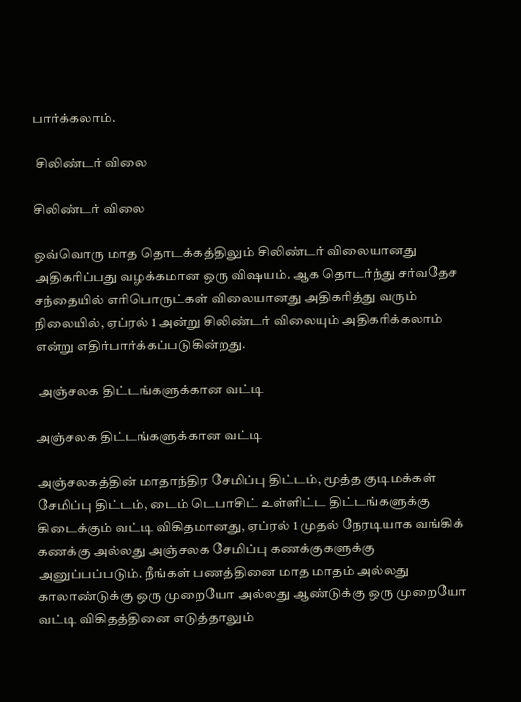பார்க்கலாம்.

 சிலிண்டர் விலை

சிலிண்டர் விலை

ஒவ்வொரு மாத தொடக்கத்திலும் சிலிண்டர் விலையானது அதிகரிப்பது வழக்கமான ஒரு விஷயம். ஆக தொடர்ந்து சர்வதேச சந்தையில் எரிபொருட்கள் விலையானது அதிகரித்து வரும் நிலையில், ஏப்ரல் 1 அன்று சிலிண்டர் விலையும் அதிகரிக்கலாம் என்று எதிர்பார்க்கப்படுகின்றது.

 அஞ்சலக திட்டங்களுக்கான வட்டி

அஞ்சலக திட்டங்களுக்கான வட்டி

அஞ்சலகத்தின் மாதாந்திர சேமிப்பு திட்டம், மூத்த குடிமக்கள் சேமிப்பு திட்டம், டைம் டெபாசிட் உள்ளிட்ட திட்டங்களுக்கு கிடைக்கும் வட்டி விகிதமானது, ஏப்ரல் 1 முதல் நேரடியாக வங்கிக் கணக்கு அல்லது அஞ்சலக சேமிப்பு கணக்குகளுக்கு அனுப்பப்படும். நீங்கள் பணத்தினை மாத மாதம் அல்லது காலாண்டுக்கு ஒரு முறையோ அல்லது ஆண்டுக்கு ஒரு முறையோ வட்டி விகிதத்தினை எடுத்தாலும்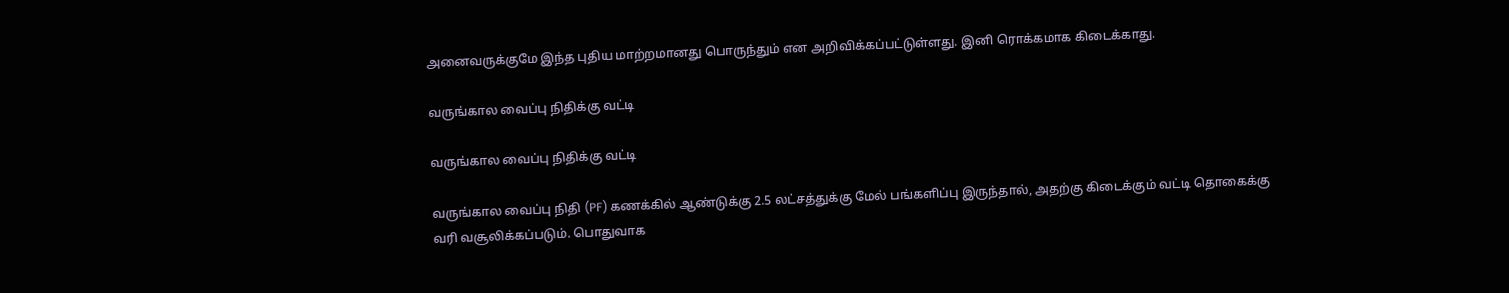அனைவருக்குமே இந்த புதிய மாற்றமானது பொருந்தும் என அறிவிக்கப்பட்டுள்ளது. இனி ரொக்கமாக கிடைக்காது.

வருங்கால வைப்பு நிதிக்கு வட்டி

வருங்கால வைப்பு நிதிக்கு வட்டி

வருங்கால வைப்பு நிதி (PF) கணக்கில் ஆண்டுக்கு 2.5 லட்சத்துக்கு மேல் பங்களிப்பு இருந்தால், அதற்கு கிடைக்கும் வட்டி தொகைக்கு வரி வசூலிக்கப்படும். பொதுவாக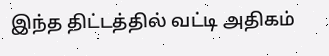இந்த திட்டத்தில் வட்டி அதிகம்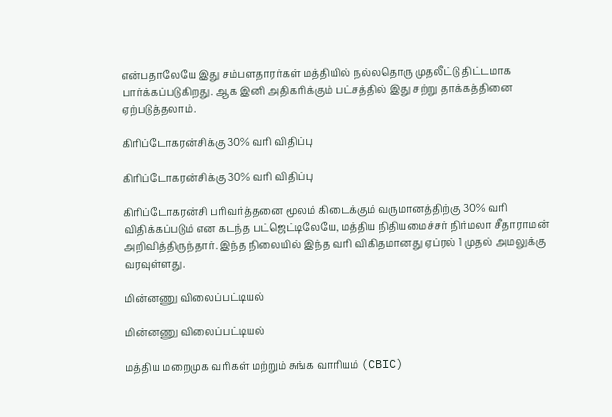என்பதாலேயே இது சம்பளதாரர்கள் மத்தியில் நல்லதொரு முதலீட்டு திட்டமாக பார்க்கப்படுகிறது. ஆக இனி அதிகரிக்கும் பட்சத்தில் இது சற்று தாக்கத்தினை ஏற்படுத்தலாம்.

கிரிப்டோகரன்சிக்கு 30% வரி விதிப்பு

கிரிப்டோகரன்சிக்கு 30% வரி விதிப்பு

கிரிப்டோகரன்சி பரிவர்த்தனை மூலம் கிடைக்கும் வருமானத்திற்கு 30% வரி விதிக்கப்படும் என கடந்த பட்ஜெட்டிலேயே, மத்திய நிதியமைச்சர் நிர்மலா சீதாராமன் அறிவித்திருந்தார். இந்த நிலையில் இந்த வரி விகிதமானது ஏப்ரல் 1 முதல் அமலுக்கு வரவுள்ளது.

மின்னணு விலைப்பட்டியல்

மின்னணு விலைப்பட்டியல்

மத்திய மறைமுக வரிகள் மற்றும் சுங்க வாரியம் (CBIC)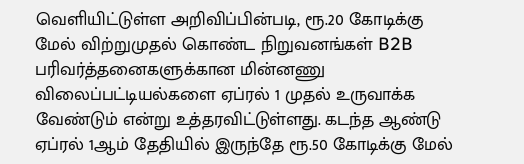வெளியிட்டுள்ள அறிவிப்பின்படி, ரூ.20 கோடிக்கு மேல் விற்றுமுதல் கொண்ட நிறுவனங்கள் B2B பரிவர்த்தனைகளுக்கான மின்னணு விலைப்பட்டியல்களை ஏப்ரல் 1 முதல் உருவாக்க வேண்டும் என்று உத்தரவிட்டுள்ளது. கடந்த ஆண்டு ஏப்ரல் 1ஆம் தேதியில் இருந்தே ரூ.50 கோடிக்கு மேல்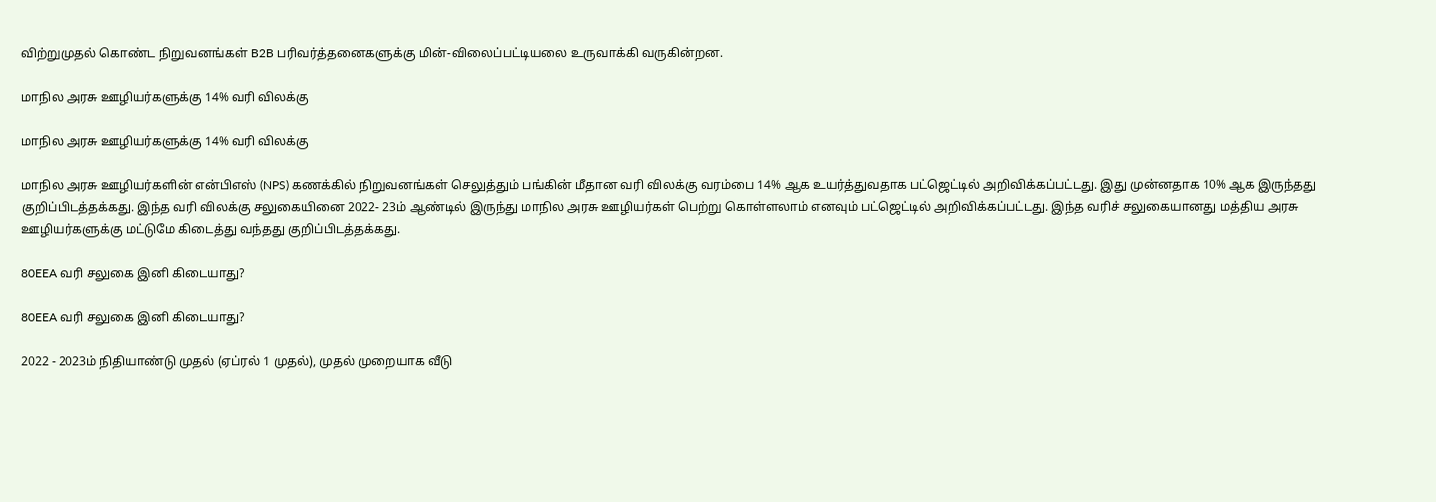விற்றுமுதல் கொண்ட நிறுவனங்கள் B2B பரிவர்த்தனைகளுக்கு மின்-விலைப்பட்டியலை உருவாக்கி வருகின்றன.

மாநில அரசு ஊழியர்களுக்கு 14% வரி விலக்கு

மாநில அரசு ஊழியர்களுக்கு 14% வரி விலக்கு

மாநில அரசு ஊழியர்களின் என்பிஎஸ் (NPS) கணக்கில் நிறுவனங்கள் செலுத்தும் பங்கின் மீதான வரி விலக்கு வரம்பை 14% ஆக உயர்த்துவதாக பட்ஜெட்டில் அறிவிக்கப்பட்டது. இது முன்னதாக 10% ஆக இருந்தது குறிப்பிடத்தக்கது. இந்த வரி விலக்கு சலுகையினை 2022- 23ம் ஆண்டில் இருந்து மாநில அரசு ஊழியர்கள் பெற்று கொள்ளலாம் எனவும் பட்ஜெட்டில் அறிவிக்கப்பட்டது. இந்த வரிச் சலுகையானது மத்திய அரசு ஊழியர்களுக்கு மட்டுமே கிடைத்து வந்தது குறிப்பிடத்தக்கது.

80EEA வரி சலுகை இனி கிடையாது?

80EEA வரி சலுகை இனி கிடையாது?

2022 - 2023ம் நிதியாண்டு முதல் (ஏப்ரல் 1 முதல்), முதல் முறையாக வீடு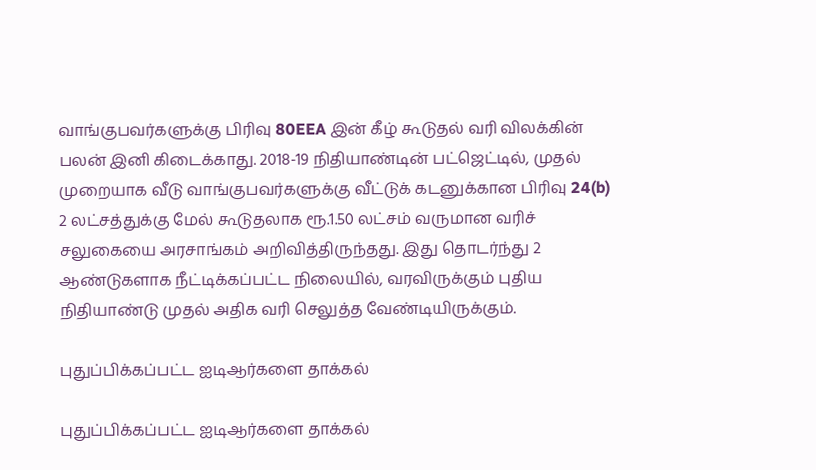வாங்குபவர்களுக்கு பிரிவு 80EEA இன் கீழ் கூடுதல் வரி விலக்கின் பலன் இனி கிடைக்காது. 2018-19 நிதியாண்டின் பட்ஜெட்டில், முதல் முறையாக வீடு வாங்குபவர்களுக்கு வீட்டுக் கடனுக்கான பிரிவு 24(b) 2 லட்சத்துக்கு மேல் கூடுதலாக ரூ.1.50 லட்சம் வருமான வரிச் சலுகையை அரசாங்கம் அறிவித்திருந்தது. இது தொடர்ந்து 2 ஆண்டுகளாக நீட்டிக்கப்பட்ட நிலையில், வரவிருக்கும் புதிய நிதியாண்டு முதல் அதிக வரி செலுத்த வேண்டியிருக்கும்.

புதுப்பிக்கப்பட்ட ஐடிஆர்களை தாக்கல்

புதுப்பிக்கப்பட்ட ஐடிஆர்களை தாக்கல்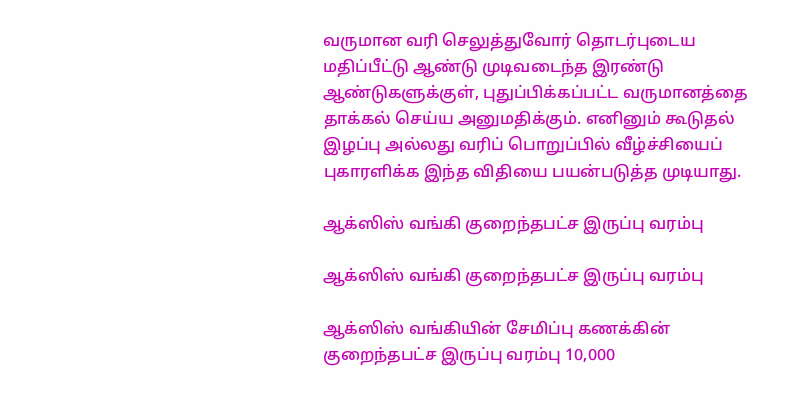வருமான வரி செலுத்துவோர் தொடர்புடைய மதிப்பீட்டு ஆண்டு முடிவடைந்த இரண்டு ஆண்டுகளுக்குள், புதுப்பிக்கப்பட்ட வருமானத்தை தாக்கல் செய்ய அனுமதிக்கும். எனினும் கூடுதல் இழப்பு அல்லது வரிப் பொறுப்பில் வீழ்ச்சியைப் புகாரளிக்க இந்த விதியை பயன்படுத்த முடியாது.

ஆக்ஸிஸ் வங்கி குறைந்தபட்ச இருப்பு வரம்பு

ஆக்ஸிஸ் வங்கி குறைந்தபட்ச இருப்பு வரம்பு

ஆக்ஸிஸ் வங்கியின் சேமிப்பு கணக்கின் குறைந்தபட்ச இருப்பு வரம்பு 10,000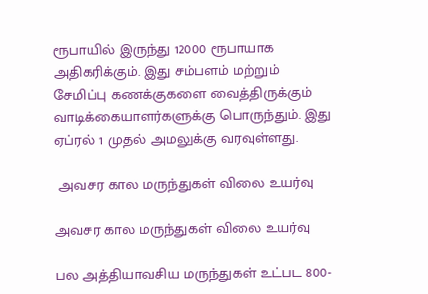ரூபாயில் இருந்து 12000 ரூபாயாக அதிகரிக்கும். இது சம்பளம் மற்றும் சேமிப்பு கணக்குகளை வைத்திருக்கும் வாடிக்கையாளர்களுக்கு பொருந்தும். இது ஏப்ரல் 1 முதல் அமலுக்கு வரவுள்ளது.

 அவசர கால மருந்துகள் விலை உயர்வு

அவசர கால மருந்துகள் விலை உயர்வு

பல அத்தியாவசிய மருந்துகள் உட்பட 800-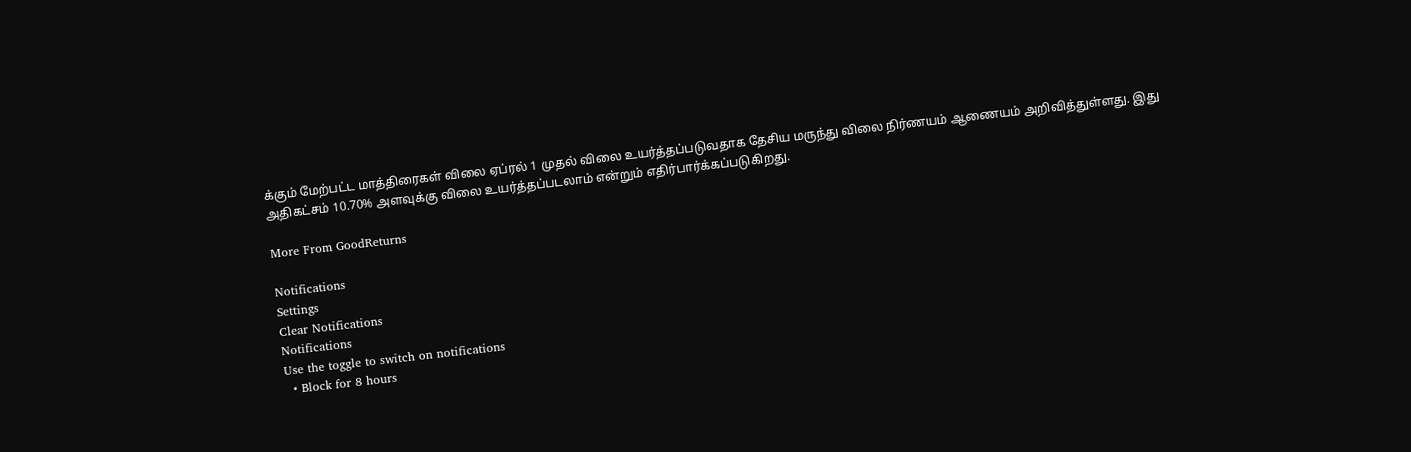க்கும் மேற்பட்ட மாத்திரைகள் விலை ஏப்ரல் 1 முதல் விலை உயர்த்தப்படுவதாக தேசிய மருந்து விலை நிர்ணயம் ஆணையம் அறிவித்துள்ளது. இது அதிகட்சம் 10.70% அளவுக்கு விலை உயர்த்தப்படலாம் என்றும் எதிர்பார்க்கப்படுகிறது.

More From GoodReturns

Notifications
Settings
Clear Notifications
Notifications
Use the toggle to switch on notifications
  • Block for 8 hours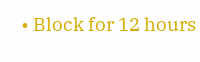• Block for 12 hours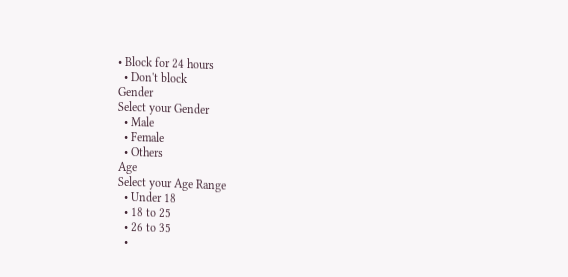• Block for 24 hours
  • Don't block
Gender
Select your Gender
  • Male
  • Female
  • Others
Age
Select your Age Range
  • Under 18
  • 18 to 25
  • 26 to 35
  •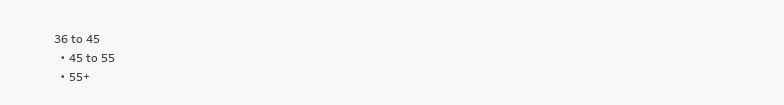36 to 45
  • 45 to 55
  • 55+